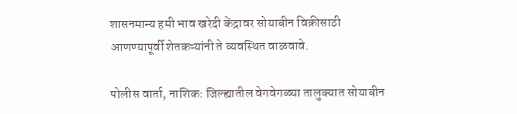शासनमान्य हमी भाव खरेदी केंद्रावर सोयाबीन विक्रीसाठी आणण्यापूर्वी शेतकऱ्यांनी ते व्यवस्थित वाळवावे.

पोलीस वार्ता, नाशिक: जिल्ह्यातील वेगवेगळ्या तालुक्यात सोयाबीन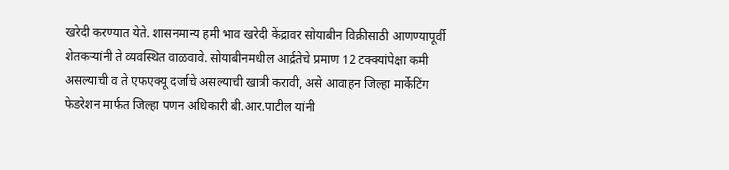खरेदी करण्यात येते. शासनमान्य हमी भाव खरेदी केंद्रावर सोयाबीन विक्रीसाठी आणण्यापूर्वी शेतकऱ्यांनी ते व्यवस्थित वाळवावे. सोयाबीनमधील आर्द्रतेचे प्रमाण 12 टक्क्यांपेक्षा कमी असल्याची व ते एफएक्यू दर्जाचे असल्याची खात्री करावी, असे आवाहन जिल्हा मार्केटिंग फेडरेशन मार्फत जिल्हा पणन अधिकारी बी.आर.पाटील यांनी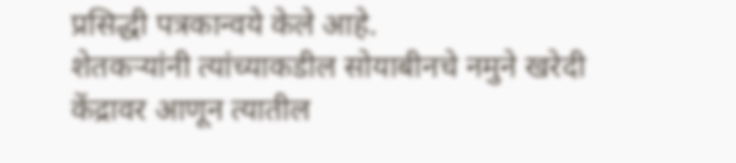प्रसिद्धी पत्रकान्वये केले आहे.
शेतकऱ्यांनी त्यांच्याकडील सोयाबीनचे नमुने खरेदी केंद्रावर आणून त्यातील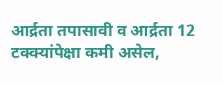आर्द्रता तपासावी व आर्द्रता 12 टक्क्यांपेक्षा कमी असेल,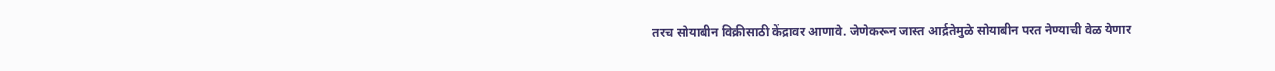तरच सोयाबीन विक्रीसाठी केंद्रावर आणावे. जेणेकरून जास्त आर्द्रतेमुळे सोयाबीन परत नेण्याची वेळ येणार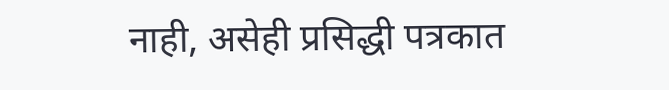नाही, असेही प्रसिद्धी पत्रकात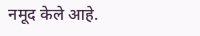नमूद केले आहे.